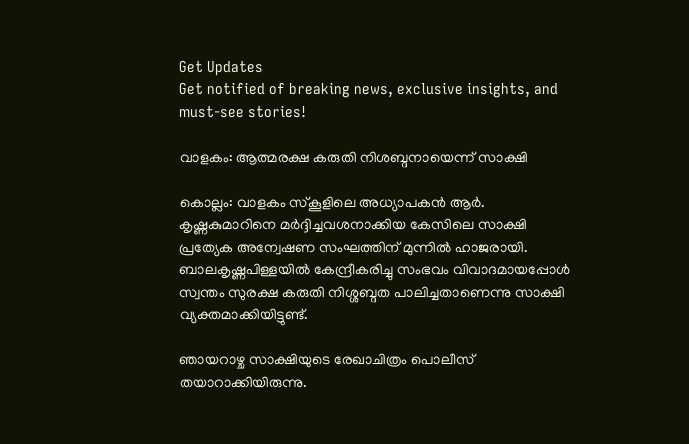Get Updates
Get notified of breaking news, exclusive insights, and must-see stories!

വാളകം: ആത്മരക്ഷ കരുതി നിശബ്ദനായെന്ന് സാക്ഷി

കൊല്ലം: വാളകം സ്‌കൂളിലെ അധ്യാപകന്‍ ആര്‍. കൃഷ്ണകുമാറിനെ മര്‍ദ്ദിച്ചവശനാക്കിയ കേസിലെ സാക്ഷി പ്രത്യേക അന്വേഷണ സംഘത്തിന് മുന്നില്‍ ഹാജരായി. ബാലകൃഷ്ണപിള്ളയില്‍ കേന്ദ്രീകരിച്ചു സംഭവം വിവാദമായപ്പോള്‍ സ്വന്തം സുരക്ഷ കരുതി നിശ്ശബ്ദത പാലിച്ചതാണെന്നു സാക്ഷി വ്യക്തമാക്കിയിട്ടുണ്ട്.

ഞായറാഴ്ച സാക്ഷിയുടെ രേഖാചിത്രം പൊലീസ് തയാറാക്കിയിരുന്നു.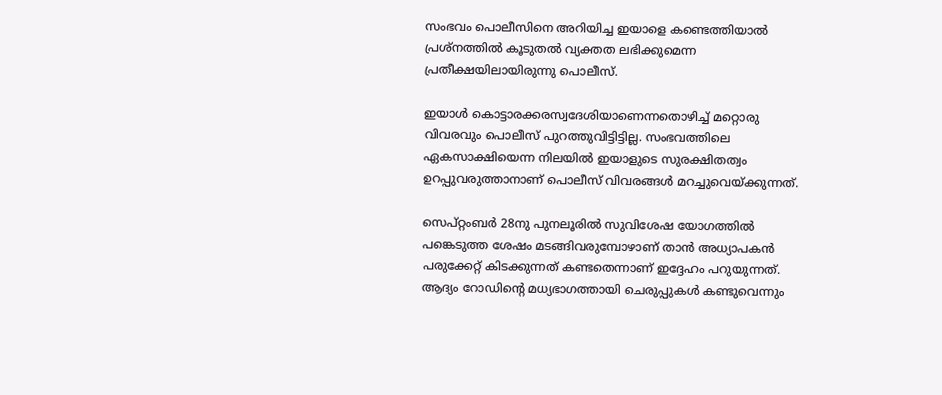സംഭവം പൊലീസിനെ അറിയിച്ച ഇയാളെ കണ്ടെത്തിയാല്‍ പ്രശ്‌നത്തില്‍ കൂടുതല്‍ വ്യക്തത ലഭിക്കുമെന്ന പ്രതീക്ഷയിലായിരുന്നു പൊലീസ്.

ഇയാള്‍ കൊട്ടാരക്കരസ്വദേശിയാണെന്നതൊഴിച്ച് മറ്റൊരു വിവരവും പൊലീസ് പുറത്തുവിട്ടിട്ടില്ല. സംഭവത്തിലെ ഏകസാക്ഷിയെന്ന നിലയില്‍ ഇയാളുടെ സുരക്ഷിതത്വം ഉറപ്പുവരുത്താനാണ് പൊലീസ് വിവരങ്ങള്‍ മറച്ചുവെയ്ക്കുന്നത്.

സെപ്റ്റംബര്‍ 28നു പുനലൂരില്‍ സുവിശേഷ യോഗത്തില്‍ പങ്കെടുത്ത ശേഷം മടങ്ങിവരുമ്പോഴാണ് താന്‍ അധ്യാപകന്‍ പരുക്കേറ്റ് കിടക്കുന്നത് കണ്ടതെന്നാണ് ഇദ്ദേഹം പറുയുന്നത്. ആദ്യം റോഡിന്റെ മധ്യഭാഗത്തായി ചെരുപ്പുകള്‍ കണ്ടുവെന്നും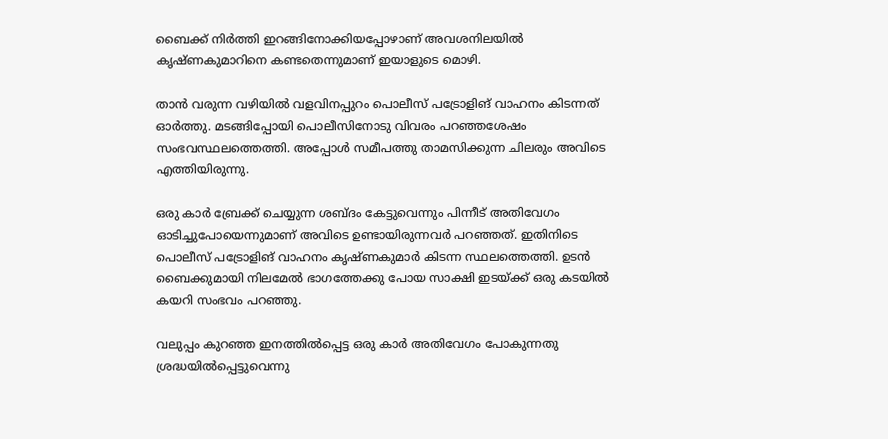ബൈക്ക് നിര്‍ത്തി ഇറങ്ങിനോക്കിയപ്പോഴാണ് അവശനിലയില്‍ കൃഷ്ണകുമാറിനെ കണ്ടതെന്നുമാണ് ഇയാളുടെ മൊഴി.

താന്‍ വരുന്ന വഴിയില്‍ വളവിനപ്പുറം പൊലീസ് പട്രോളിങ് വാഹനം കിടന്നത് ഓര്‍ത്തു. മടങ്ങിപ്പോയി പൊലീസിനോടു വിവരം പറഞ്ഞശേഷം സംഭവസ്ഥലത്തെത്തി. അപ്പോള്‍ സമീപത്തു താമസിക്കുന്ന ചിലരും അവിടെ എത്തിയിരുന്നു.

ഒരു കാര്‍ ബ്രേക്ക് ചെയ്യുന്ന ശബ്ദം കേട്ടുവെന്നും പിന്നീട് അതിവേഗം ഓടിച്ചുപോയെന്നുമാണ് അവിടെ ഉണ്ടായിരുന്നവര്‍ പറഞ്ഞത്. ഇതിനിടെ പൊലീസ് പട്രോളിങ് വാഹനം കൃഷ്ണകുമാര്‍ കിടന്ന സ്ഥലത്തെത്തി. ഉടന്‍ ബൈക്കുമായി നിലമേല്‍ ഭാഗത്തേക്കു പോയ സാക്ഷി ഇടയ്ക്ക് ഒരു കടയില്‍ കയറി സംഭവം പറഞ്ഞു.

വലുപ്പം കുറഞ്ഞ ഇനത്തില്‍പ്പെട്ട ഒരു കാര്‍ അതിവേഗം പോകുന്നതു ശ്രദ്ധയില്‍പ്പെട്ടുവെന്നു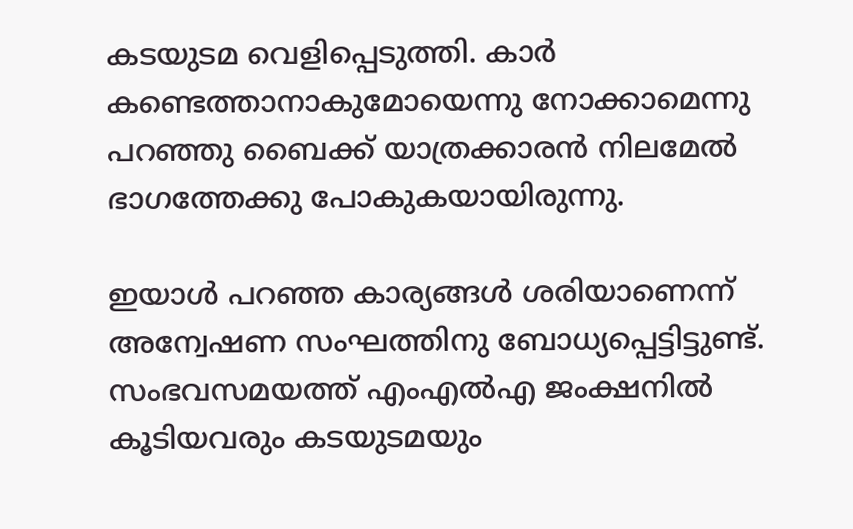കടയുടമ വെളിപ്പെടുത്തി. കാര്‍ കണ്ടെത്താനാകുമോയെന്നു നോക്കാമെന്നു പറഞ്ഞു ബൈക്ക് യാത്രക്കാരന്‍ നിലമേല്‍ ഭാഗത്തേക്കു പോകുകയായിരുന്നു.

ഇയാള്‍ പറഞ്ഞ കാര്യങ്ങള്‍ ശരിയാണെന്ന് അന്വേഷണ സംഘത്തിനു ബോധ്യപ്പെട്ടിട്ടുണ്ട്. സംഭവസമയത്ത് എംഎല്‍എ ജംക്ഷനില്‍ കൂടിയവരും കടയുടമയും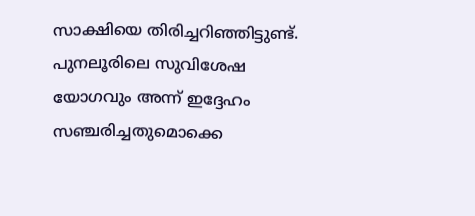സാക്ഷിയെ തിരിച്ചറിഞ്ഞിട്ടുണ്ട്. പുനലൂരിലെ സുവിശേഷ യോഗവും അന്ന് ഇദ്ദേഹം സഞ്ചരിച്ചതുമൊക്കെ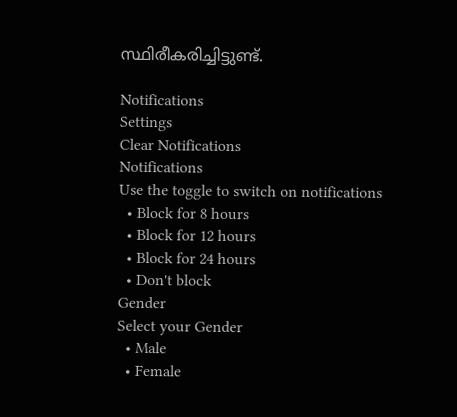സ്ഥിരീകരിച്ചിട്ടുണ്ട്.

Notifications
Settings
Clear Notifications
Notifications
Use the toggle to switch on notifications
  • Block for 8 hours
  • Block for 12 hours
  • Block for 24 hours
  • Don't block
Gender
Select your Gender
  • Male
  • Female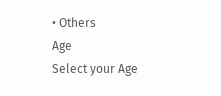• Others
Age
Select your Age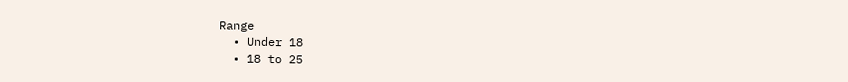Range
  • Under 18
  • 18 to 25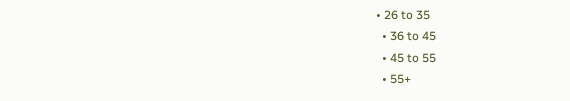• 26 to 35
  • 36 to 45
  • 45 to 55
  • 55+